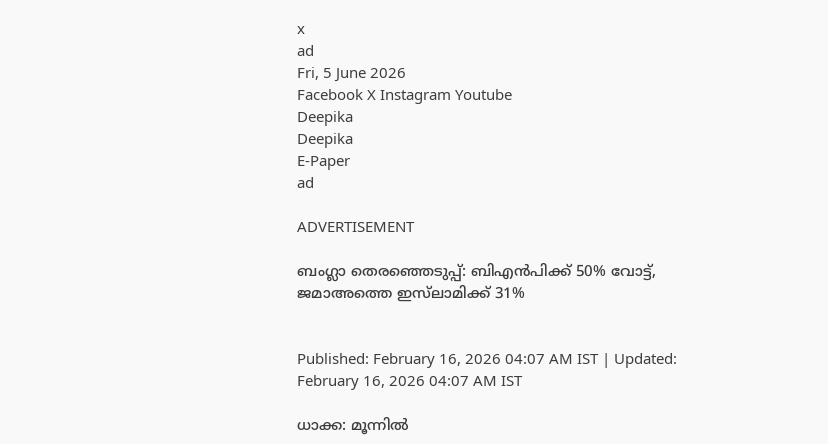x
ad
Fri, 5 June 2026
Facebook X Instagram Youtube
Deepika
Deepika
E-Paper
ad

ADVERTISEMENT

ബംഗ്ലാ തെരഞ്ഞെടുപ്പ്: ബിഎൻപിക്ക് 50% വോട്ട്, ജമാഅത്തെ ഇസ്‌ലാമിക്ക് 31%


Published: February 16, 2026 04:07 AM IST | Updated: February 16, 2026 04:07 AM IST

ധാക്ക: മൂന്നിൽ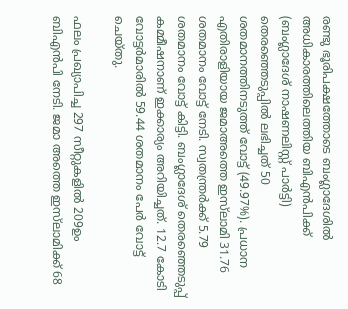രണ്ടു ഭൂരിപക്ഷത്തോടെ ബംഗ്ലാദേശിൽ അധികാരത്തിലെത്തിയ ബിഎൻപിക്ക് (ബംഗ്ലാദേശ് നാഷണലിസ്റ്റ് പാർട്ടി) തെരഞ്ഞെടുപ്പിൽ ലഭിച്ചത് 50 ശതമാനത്തിനടുത്ത് വോട്ട് (49.97%). പ്രധാന എതിരാളിയായ ജമാഅത്തെ ഇസ്‌ലാമി 31.76 ശതമാനം വോട്ട് നേടി. സ്വതന്ത്രർക്ക് 5.79 ശതമാനം വോട്ട് കിട്ടി. ബംഗ്ലാദേശ് തെരഞ്ഞെടുപ്പ് കമ്മീഷനാണ് ഇക്കാര്യം അറിയിച്ചത്. 12.7 കോടി വോട്ടർമാരിൽ 59.44 ശതമാനം പേർ വോട്ട് ചെയ്തു.

ഫലം പ്രഖ്യാപിച്ച 297 സീറ്റുകളിൽ 209ഉം ബിഎൻപി നേടി. ജമാ അത്തെ ഇസ്‌ലാമിക്ക് 68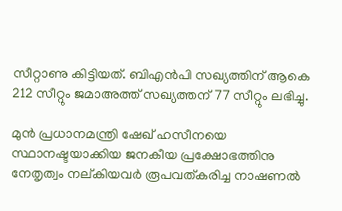സീറ്റാണു കിട്ടിയത്. ബിഎൻപി സഖ്യത്തിന് ആകെ 212 സീറ്റും ജമാഅത്ത് സഖ്യത്തന് 77 സീറ്റും ലഭിച്ചു.

മുൻ പ്രധാനമന്ത്രി ഷേഖ് ഹസീനയെ സ്ഥാനഷ്ടയാക്കിയ ജനകീയ പ്രക്ഷോഭത്തിനു നേതൃത്വം നല്കിയവർ രൂപവത്കരിച്ച നാഷണൽ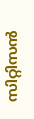സിറ്റിസൻ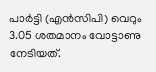പാർട്ടി (എൻസിപി) വെറും 3.05 ശതമാനം വോട്ടാണു നേടിയത്.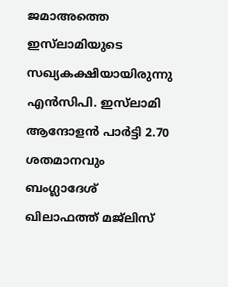ജമാഅത്തെ ഇസ്‌ലാമിയുടെ സഖ്യകക്ഷിയായിരുന്നു എൻസിപി. ഇസ്‌ലാമി ആന്ദോളൻ പാർട്ടി 2.70 ശതമാനവും ബംഗ്ലാദേശ് ഖിലാഫത്ത് മജ്‌ലിസ്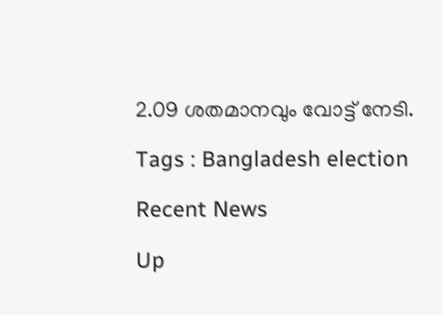2.09 ശതമാനവും വോട്ട് നേടി.

Tags : Bangladesh election

Recent News

Up